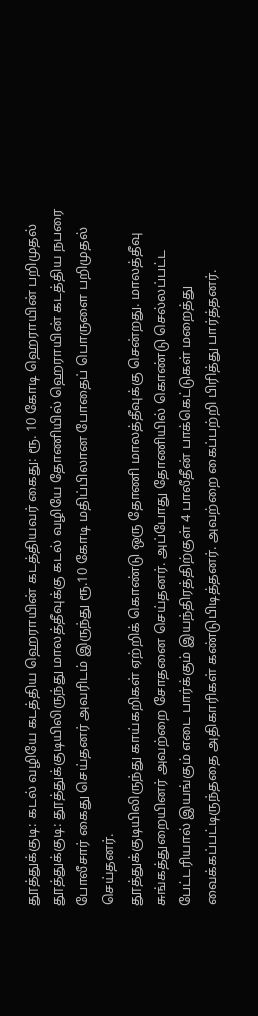தூத்துக்குடி: கடல் வழியே கடத்திய ஹெராயின் கடத்தியவர் கைது: ரூ. 10 கோடி ஹெராயின் பறிமுதல்
தூத்துக்குடி: தூத்துக்குடியிலிருந்து மாலத்தீவுக்கு கடல் வழியே தோணியில் ஹெராயின் கடத்திய நபரை போலீசார் கைது செய்தனர் அவரிடம் இருந்து ரூ.10 கோடி மதிப்பிலான போதைப் பொருளை பறிமுதல் செய்தனர்.
தூத்துக்குடியிலிருந்து காய்கறிகள் ஏற்றிக் கொண்டு ஒரு தோணி மாலத்தீவுக்கு சென்றது. மாலத்தீவு சுங்கத்துறையினர் அவற்றை சோதனை செய்தனர். அப்போது தோணியில் கொண்டு செல்லப்பட்ட பேட்டரியால் இயங்கும் எடை பார்க்கும் இயந்திரத்திற்குள் 4 பாலீதீன் பாக்கெட்டுகள் மறைத்து வைக்கப்பட்டிருந்ததை அதிகாரிகள் கண்டுபிடித்தனர். அவற்றை கைப்பற்றி பிரித்து பார்த்தனர்.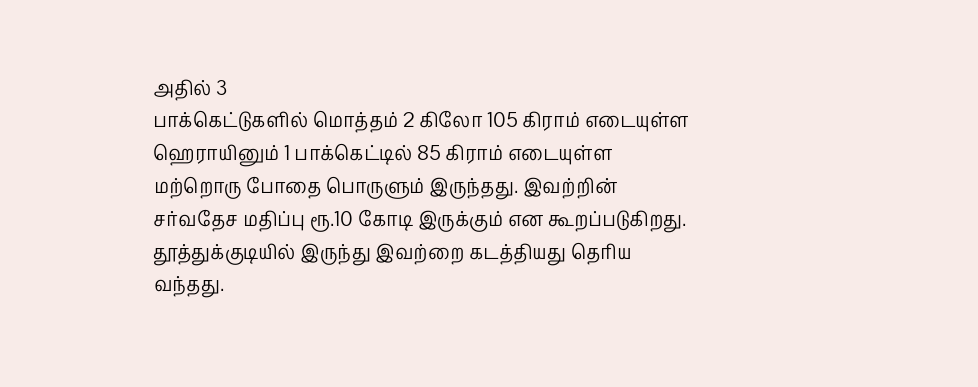அதில் 3
பாக்கெட்டுகளில் மொத்தம் 2 கிலோ 105 கிராம் எடையுள்ள ஹெராயினும் 1 பாக்கெட்டில் 85 கிராம் எடையுள்ள மற்றொரு போதை பொருளும் இருந்தது. இவற்றின் சர்வதேச மதிப்பு ரூ.10 கோடி இருக்கும் என கூறப்படுகிறது. தூத்துக்குடியில் இருந்து இவற்றை கடத்தியது தெரிய வந்தது.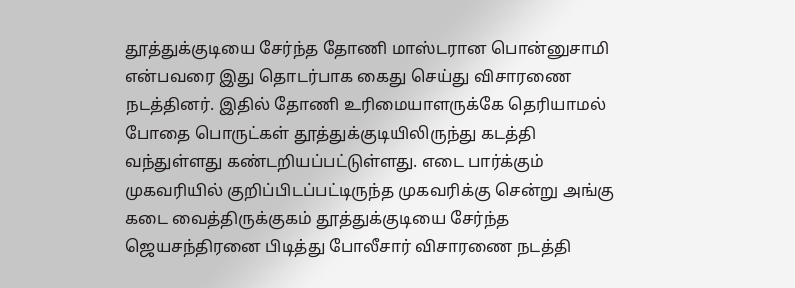தூத்துக்குடியை சேர்ந்த தோணி மாஸ்டரான பொன்னுசாமி என்பவரை இது தொடர்பாக கைது செய்து விசாரணை நடத்தினர். இதில் தோணி உரிமையாளருக்கே தெரியாமல் போதை பொருட்கள் தூத்துக்குடியிலிருந்து கடத்தி வந்துள்ளது கண்டறியப்பட்டுள்ளது. எடை பார்க்கும் முகவரியில் குறிப்பிடப்பட்டிருந்த முகவரிக்கு சென்று அங்கு கடை வைத்திருக்குகம் தூத்துக்குடியை சேர்ந்த ஜெயசந்திரனை பிடித்து போலீசார் விசாரணை நடத்தி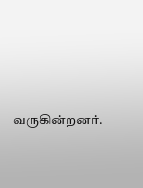வருகின்றனர்.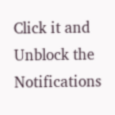Click it and Unblock the Notifications